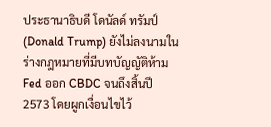ประธานาธิบดี โดนัลด์ ทรัมป์ (Donald Trump) ยังไม่ลงนามในร่างกฎหมายที่มีบทบัญญัติห้าม Fed ออก CBDC จนถึงสิ้นปี 2573 โดยผูกเงื่อนไขไว้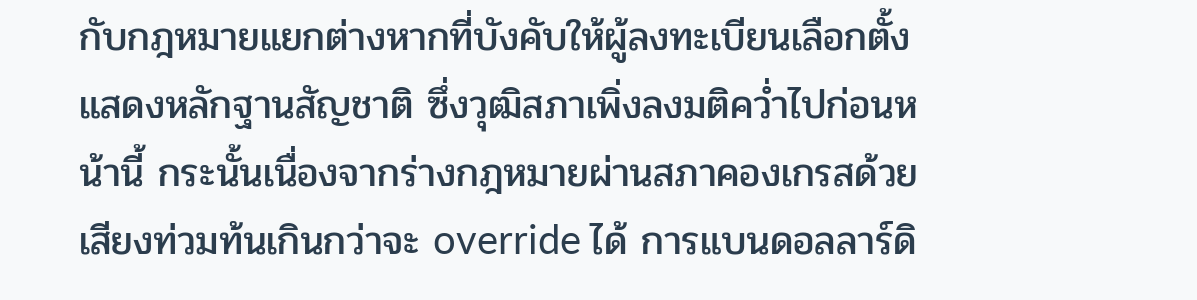กับกฎหมายแยกต่างหากที่บังคับให้ผู้ลงทะเบียนเลือกตั้งแสดงหลักฐานสัญชาติ ซึ่งวุฒิสภาเพิ่งลงมติคว่ำไปก่อนหน้านี้ กระนั้นเนื่องจากร่างกฎหมายผ่านสภาคองเกรสด้วยเสียงท่วมท้นเกินกว่าจะ override ได้ การแบนดอลลาร์ดิ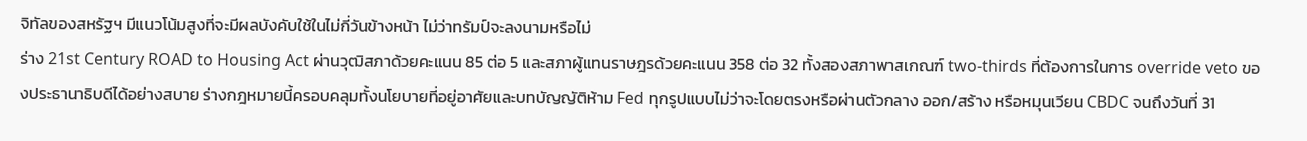จิทัลของสหรัฐฯ มีแนวโน้มสูงที่จะมีผลบังคับใช้ในไม่กี่วันข้างหน้า ไม่ว่าทรัมป์จะลงนามหรือไม่
ร่าง 21st Century ROAD to Housing Act ผ่านวุฒิสภาด้วยคะแนน 85 ต่อ 5 และสภาผู้แทนราษฎรด้วยคะแนน 358 ต่อ 32 ทั้งสองสภาพาสเกณฑ์ two-thirds ที่ต้องการในการ override veto ของประธานาธิบดีได้อย่างสบาย ร่างกฎหมายนี้ครอบคลุมทั้งนโยบายที่อยู่อาศัยและบทบัญญัติห้าม Fed ทุกรูปแบบไม่ว่าจะโดยตรงหรือผ่านตัวกลาง ออก/สร้าง หรือหมุนเวียน CBDC จนถึงวันที่ 31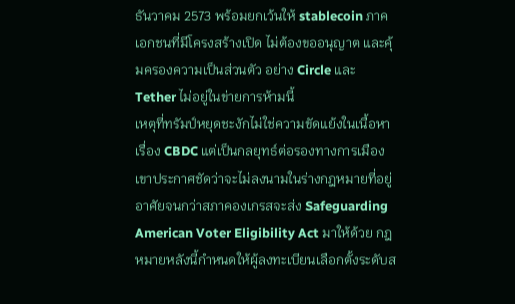ธันวาคม 2573 พร้อมยกเว้นให้ stablecoin ภาคเอกชนที่มีโครงสร้างเปิด ไม่ต้องขออนุญาต และคุ้มครองความเป็นส่วนตัว อย่าง Circle และ Tether ไม่อยู่ในข่ายการห้ามนี้
เหตุที่ทรัมป์หยุดชะงักไม่ใช่ความขัดแย้งในเนื้อหาเรื่อง CBDC แต่เป็นกลยุทธ์ต่อรองทางการเมือง เขาประกาศชัดว่าจะไม่ลงนามในร่างกฎหมายที่อยู่อาศัยจนกว่าสภาคองเกรสจะส่ง Safeguarding American Voter Eligibility Act มาให้ด้วย กฎหมายหลังนี้กำหนดให้ผู้ลงทะเบียนเลือกตั้งระดับส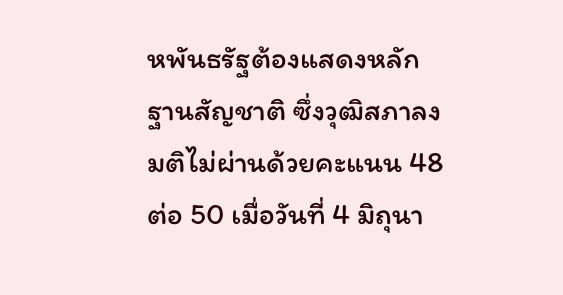หพันธรัฐต้องแสดงหลักฐานสัญชาติ ซึ่งวุฒิสภาลงมติไม่ผ่านด้วยคะแนน 48 ต่อ 50 เมื่อวันที่ 4 มิถุนา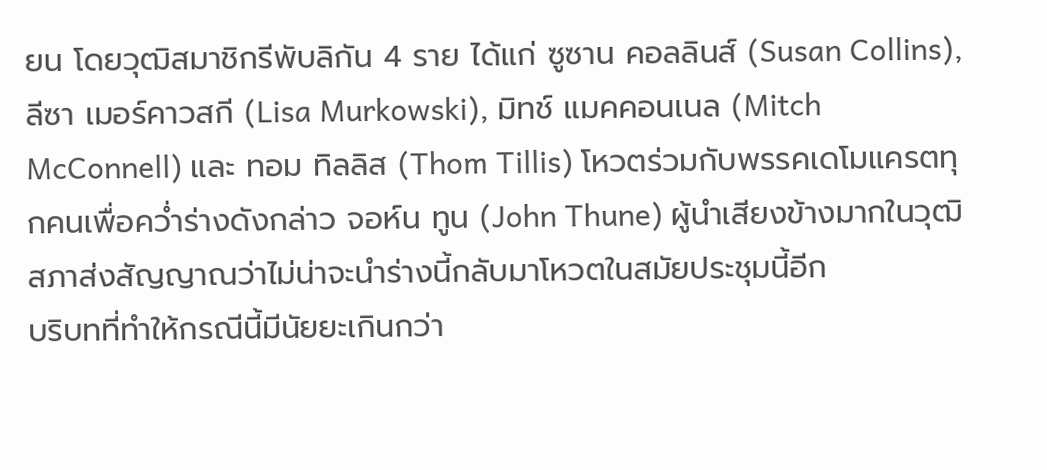ยน โดยวุฒิสมาชิกรีพับลิกัน 4 ราย ได้แก่ ซูซาน คอลลินส์ (Susan Collins), ลีซา เมอร์คาวสกี (Lisa Murkowski), มิทช์ แมคคอนเนล (Mitch McConnell) และ ทอม ทิลลิส (Thom Tillis) โหวตร่วมกับพรรคเดโมแครตทุกคนเพื่อคว่ำร่างดังกล่าว จอห์น ทูน (John Thune) ผู้นำเสียงข้างมากในวุฒิสภาส่งสัญญาณว่าไม่น่าจะนำร่างนี้กลับมาโหวตในสมัยประชุมนี้อีก
บริบทที่ทำให้กรณีนี้มีนัยยะเกินกว่า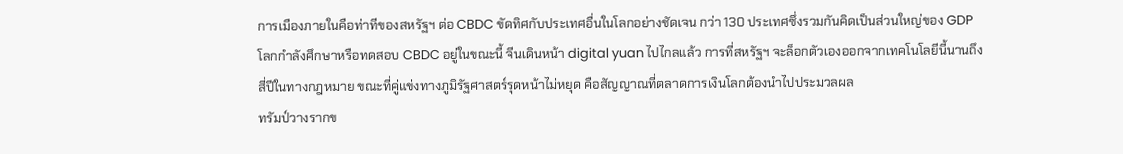การเมืองภายในคือท่าทีของสหรัฐฯ ต่อ CBDC ขัดทิศกับประเทศอื่นในโลกอย่างชัดเจน กว่า 130 ประเทศซึ่งรวมกันคิดเป็นส่วนใหญ่ของ GDP โลกกำลังศึกษาหรือทดสอบ CBDC อยู่ในขณะนี้ จีนเดินหน้า digital yuan ไปไกลแล้ว การที่สหรัฐฯ จะล็อกตัวเองออกจากเทคโนโลยีนี้นานถึงสี่ปีในทางกฎหมาย ขณะที่คู่แข่งทางภูมิรัฐศาสตร์รุดหน้าไม่หยุด คือสัญญาณที่ตลาดการเงินโลกต้องนำไปประมวลผล
ทรัมป์วางรากข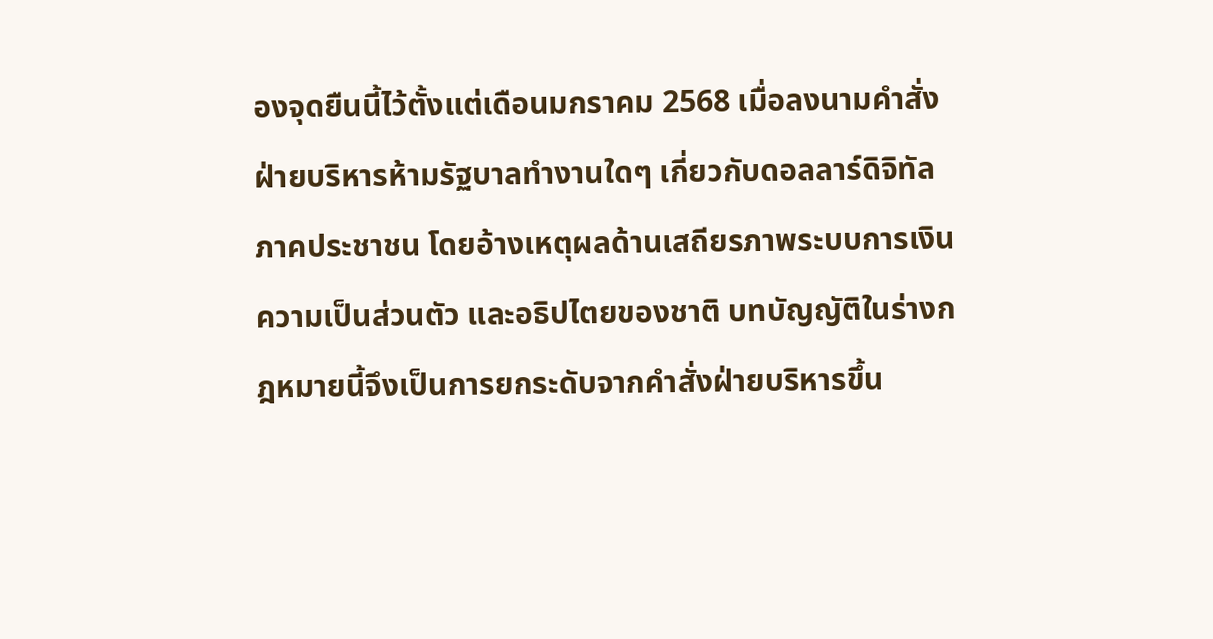องจุดยืนนี้ไว้ตั้งแต่เดือนมกราคม 2568 เมื่อลงนามคำสั่งฝ่ายบริหารห้ามรัฐบาลทำงานใดๆ เกี่ยวกับดอลลาร์ดิจิทัลภาคประชาชน โดยอ้างเหตุผลด้านเสถียรภาพระบบการเงิน ความเป็นส่วนตัว และอธิปไตยของชาติ บทบัญญัติในร่างกฎหมายนี้จึงเป็นการยกระดับจากคำสั่งฝ่ายบริหารขึ้น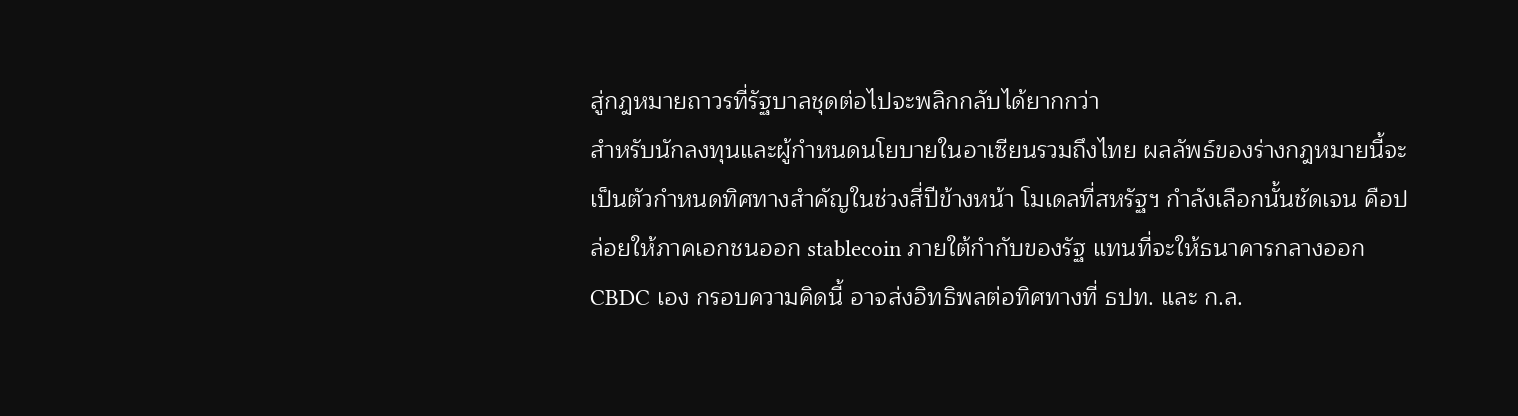สู่กฎหมายถาวรที่รัฐบาลชุดต่อไปจะพลิกกลับได้ยากกว่า
สำหรับนักลงทุนและผู้กำหนดนโยบายในอาเซียนรวมถึงไทย ผลลัพธ์ของร่างกฎหมายนี้จะเป็นตัวกำหนดทิศทางสำคัญในช่วงสี่ปีข้างหน้า โมเดลที่สหรัฐฯ กำลังเลือกนั้นชัดเจน คือปล่อยให้ภาคเอกชนออก stablecoin ภายใต้กำกับของรัฐ แทนที่จะให้ธนาคารกลางออก CBDC เอง กรอบความคิดนี้ อาจส่งอิทธิพลต่อทิศทางที่ ธปท. และ ก.ล.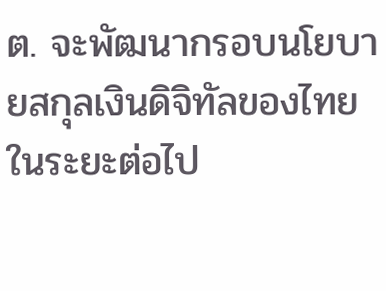ต. จะพัฒนากรอบนโยบายสกุลเงินดิจิทัลของไทยในระยะต่อไป